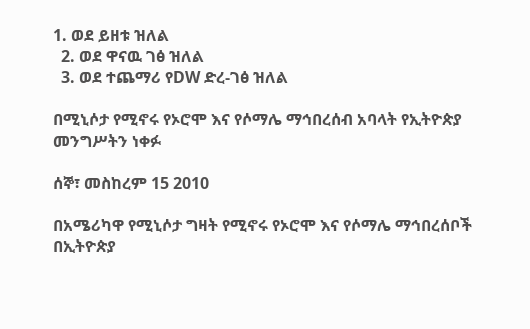1. ወደ ይዘቱ ዝለል
  2. ወደ ዋናዉ ገፅ ዝለል
  3. ወደ ተጨማሪ የDW ድረ-ገፅ ዝለል

በሚኒሶታ የሚኖሩ የኦሮሞ እና የሶማሌ ማኅበረሰብ አባላት የኢትዮጵያ መንግሥትን ነቀፉ

ሰኞ፣ መስከረም 15 2010

በአሜሪካዋ የሚኒሶታ ግዛት የሚኖሩ የኦሮሞ እና የሶማሌ ማኅበረሰቦች በኢትዮጵያ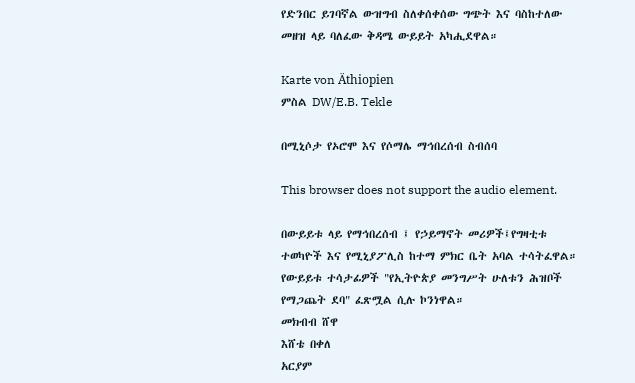የድንበር ይገባኛል ውዝግብ ስለቀሰቀሰው ግጭት እና ባስከተለው መዘዝ ላይ ባለፈው ቅዳሜ ውይይት አካሒደዋል።

Karte von Äthiopien
ምስል DW/E.B. Tekle

በሚኒሶታ የኦሮሞ እና የሶማሌ ማኅበረሰብ ስብሰባ

This browser does not support the audio element.

በውይይቱ ላይ የማኅበረሰብ ፤ የኃይማኖት መሪዎች፤የግዛቲቱ ተወካዮች እና የሚኒያፖሊስ ከተማ ምክር ቤት አባል ተሳትፈዋል። የውይይቱ ተሳታፊዎች "የኢትዮጵያ መንግሥት ሁለቱን ሕዝቦች የማጋጨት ደባ" ፈጽሟል ሲሉ ኮንነዋል።
መክብብ ሸዋ
እሸቴ በቀለ
አርያም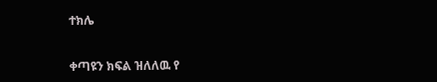ተክሌ


ቀጣዩን ክፍል ዝለለዉ የ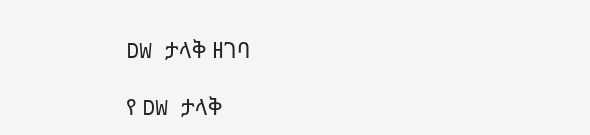DW ታላቅ ዘገባ

የ DW ታላቅ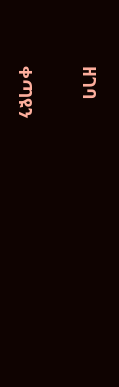ዘገባ

ቀጣዩን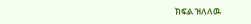ክፍል ዝለለዉ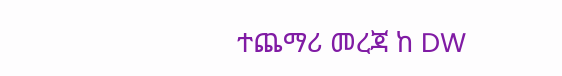ተጨማሪ መረጃ ከ DW